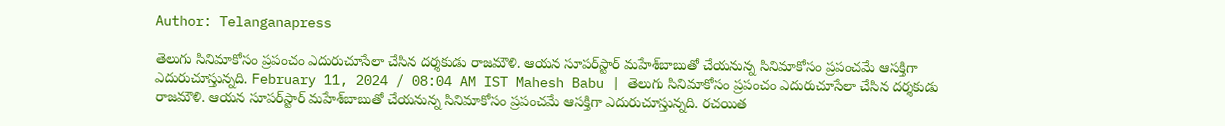Author: Telanganapress

తెలుగు సినిమాకోసం ప్రపంచం ఎదురుచూసేలా చేసిన దర్శకుడు రాజమౌళి. ఆయన సూపర్‌స్టార్‌ మహేశ్‌బాబుతో చేయనున్న సినిమాకోసం ప్రపంచమే ఆసక్తిగా ఎదురుచూస్తున్నది. February 11, 2024 / 08:04 AM IST Mahesh Babu | తెలుగు సినిమాకోసం ప్రపంచం ఎదురుచూసేలా చేసిన దర్శకుడు రాజమౌళి. ఆయన సూపర్‌స్టార్‌ మహేశ్‌బాబుతో చేయనున్న సినిమాకోసం ప్రపంచమే ఆసక్తిగా ఎదురుచూస్తున్నది. రచయిత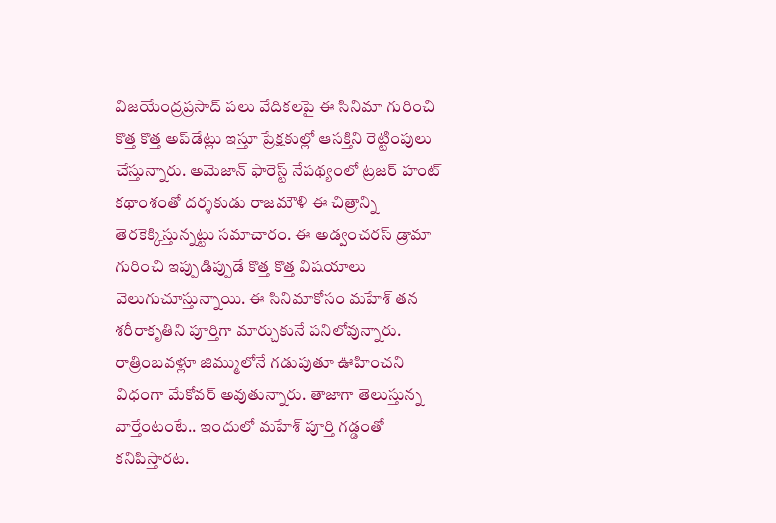విజయేంద్రప్రసాద్‌ పలు వేదికలపై ఈ సినిమా గురించి కొత్త కొత్త అప్‌డేట్లు ఇస్తూ ప్రేక్షకుల్లో ఆసక్తిని రెట్టింపులు చేస్తున్నారు. అమెజాన్‌ ఫారెస్ట్‌ నేపథ్యంలో ట్రజర్‌ హంట్‌ కథాంశంతో దర్శకుడు రాజమౌళి ఈ చిత్రాన్ని తెరకెక్కిస్తున్నట్టు సమాచారం. ఈ అడ్వంచరస్‌ డ్రామా గురించి ఇప్పుడిప్పుడే కొత్త కొత్త విషయాలు వెలుగుచూస్తున్నాయి. ఈ సినిమాకోసం మహేశ్‌ తన శరీరాకృతిని పూర్తిగా మార్చుకునే పనిలోవున్నారు. రాత్రింబవళ్లూ జిమ్ములోనే గడుపుతూ ఊహించని విధంగా మేకోవర్‌ అవుతున్నారు. తాజాగా తెలుస్తున్న వార్తేంటంటే.. ఇందులో మహేశ్‌ పూర్తి గడ్డంతో కనిపిస్తారట.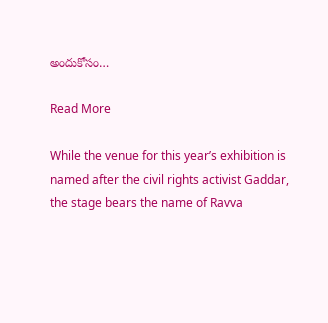అందుకోసం…

Read More

While the venue for this year’s exhibition is named after the civil rights activist Gaddar, the stage bears the name of Ravva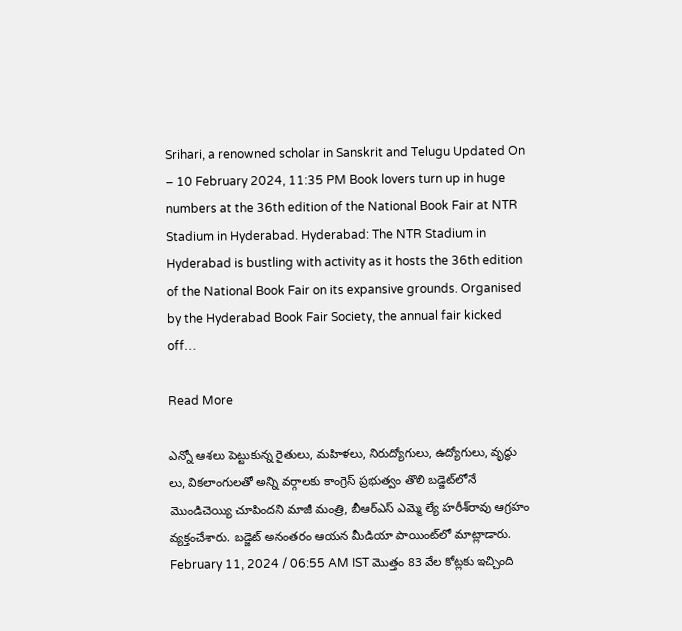Srihari, a renowned scholar in Sanskrit and Telugu Updated On – 10 February 2024, 11:35 PM Book lovers turn up in huge numbers at the 36th edition of the National Book Fair at NTR Stadium in Hyderabad. Hyderabad: The NTR Stadium in Hyderabad is bustling with activity as it hosts the 36th edition of the National Book Fair on its expansive grounds. Organised by the Hyderabad Book Fair Society, the annual fair kicked off…

Read More

ఎన్నో ఆశలు పెట్టుకున్న రైతులు, మహిళలు, నిరుద్యోగులు, ఉద్యోగులు, వృద్ధు లు, వికలాంగులతో అన్ని వర్గాలకు కాంగ్రెస్‌ ప్రభుత్వం తొలి బడ్జెట్‌లోనే మొండిచెయ్యి చూపిందని మాజీ మంత్రి, బీఆర్‌ఎస్‌ ఎమ్మె ల్యే హరీశ్‌రావు ఆగ్రహం వ్యక్తంచేశారు. బడ్జెట్‌ అనంతరం ఆయన మీడియా పాయింట్‌లో మాట్లాడారు. February 11, 2024 / 06:55 AM IST మొత్తం 83 వేల కోట్లకు ఇచ్చింది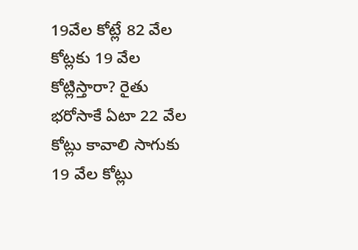19వేల కోట్లే 82 వేల కోట్లకు 19 వేల కోట్లిస్తారా? రైతు భరోసాకే ఏటా 22 వేల కోట్లు కావాలి సాగుకు 19 వేల కోట్లు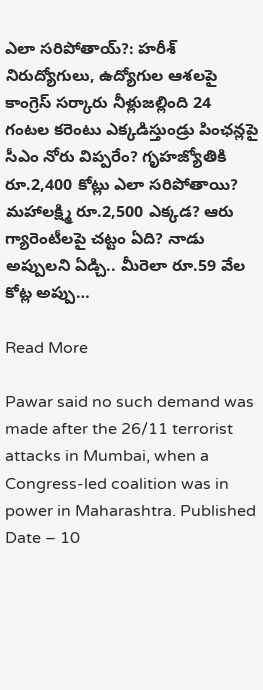ఎలా సరిపోతాయ్‌?: హరీశ్‌ నిరుద్యోగులు, ఉద్యోగుల ఆశలపై కాంగ్రెస్‌ సర్కారు నీళ్లుజల్లింది 24 గంటల కరెంటు ఎక్కడిస్తుండ్రు పింఛన్లపై సీఎం నోరు విప్పరేం? గృహజ్యోతికి రూ.2,400 కోట్లు ఎలా సరిపోతాయి? మహాలక్ష్మి రూ.2,500 ఎక్కడ? ఆరు గ్యారెంటీలపై చట్టం ఏది? నాడు అప్పులని ఏడ్చి.. మీరెలా రూ.59 వేల కోట్ల అప్పు…

Read More

Pawar said no such demand was made after the 26/11 terrorist attacks in Mumbai, when a Congress-led coalition was in power in Maharashtra. Published Date – 10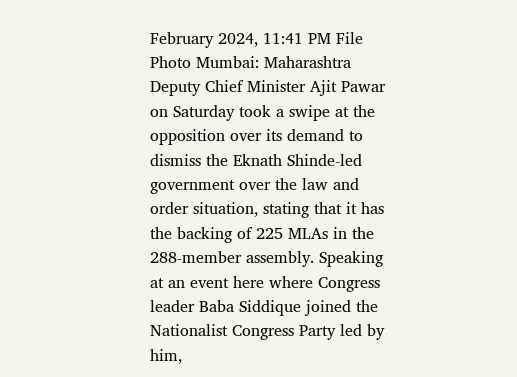February 2024, 11:41 PM File Photo Mumbai: Maharashtra Deputy Chief Minister Ajit Pawar on Saturday took a swipe at the opposition over its demand to dismiss the Eknath Shinde-led government over the law and order situation, stating that it has the backing of 225 MLAs in the 288-member assembly. Speaking at an event here where Congress leader Baba Siddique joined the Nationalist Congress Party led by him,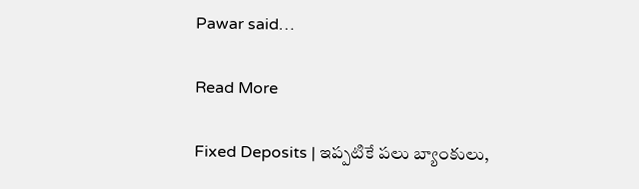Pawar said…

Read More

Fixed Deposits | ఇప్పటికే పలు బ్యాంకులు,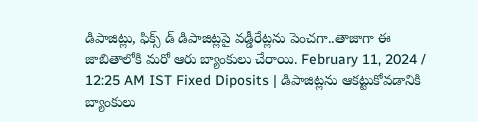డిపాజిట్లు, ఫిక్స్ డ్ డిపాజిట్లపై వడ్డీరేట్లను పెంచగా..తాజాగా ఈ జాబితాలోకి మరో ఆరు బ్యాంకులు చేరాయి. February 11, 2024 / 12:25 AM IST Fixed Diposits | డిపాజిట్లను ఆకట్టుకోవడానికి బ్యాంకులు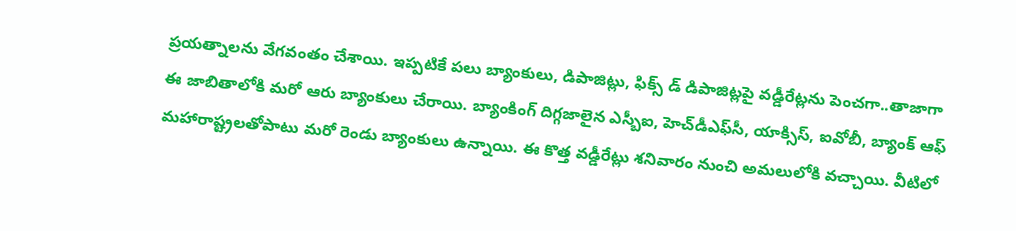ప్రయత్నాలను వేగవంతం చేశాయి. ఇప్పటికే పలు బ్యాంకులు, డిపాజిట్లు, ఫిక్స్ డ్ డిపాజిట్లపై వడ్డీరేట్లను పెంచగా..తాజాగా ఈ జాబితాలోకి మరో ఆరు బ్యాంకులు చేరాయి. బ్యాంకింగ్‌ దిగ్గజాలైన ఎస్బీఐ, హెచ్‌డీఎఫ్‌సీ, యాక్సిస్‌, ఐవోబీ, బ్యాంక్‌ ఆఫ్‌ మహారాష్ట్రలతోపాటు మరో రెండు బ్యాంకులు ఉన్నాయి. ఈ కొత్త వడ్డీరేట్లు శనివారం నుంచి అమలులోకి వచ్చాయి. వీటిలో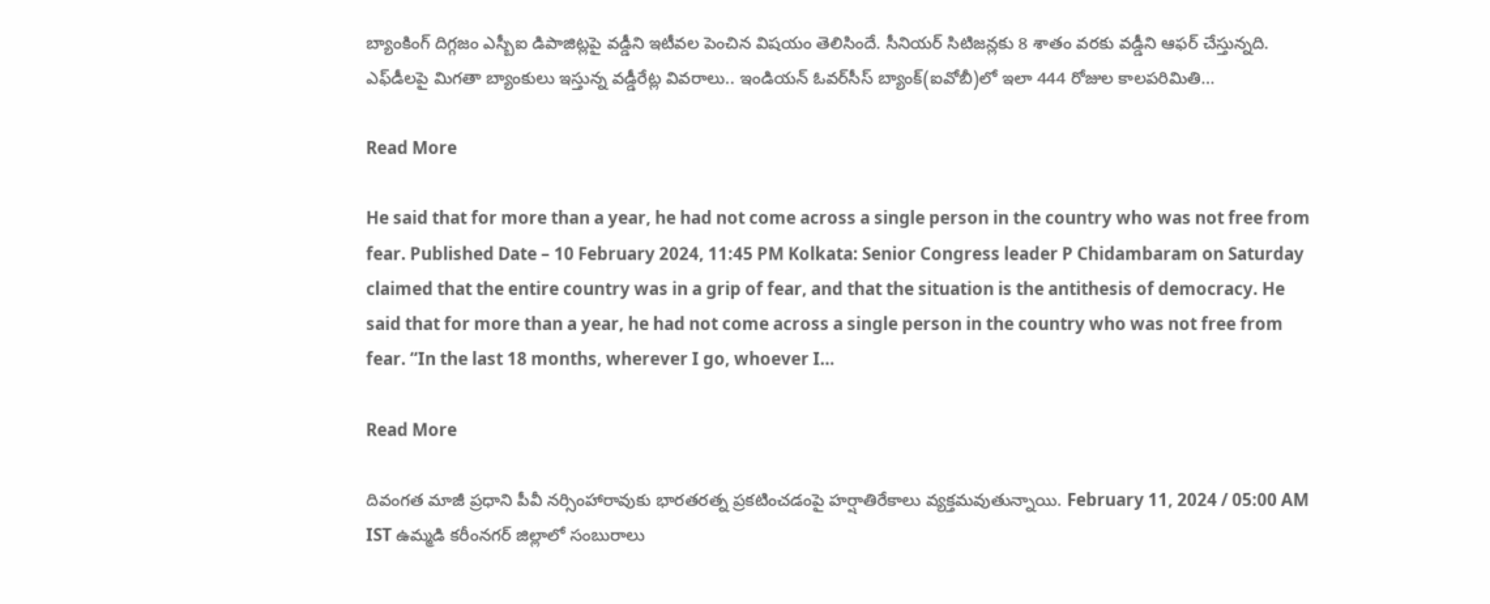బ్యాంకింగ్‌ దిగ్గజం ఎస్బీఐ డిపాజిట్లపై వడ్డీని ఇటీవల పెంచిన విషయం తెలిసిందే. సీనియర్‌ సిటిజన్లకు 8 శాతం వరకు వడ్డీని ఆఫర్‌ చేస్తున్నది. ఎఫ్‌డీలపై మిగతా బ్యాంకులు ఇస్తున్న వడ్డీరేట్ల వివరాలు.. ఇండియన్‌ ఓవర్‌సీస్‌ బ్యాంక్‌(ఐవోబీ)లో ఇలా 444 రోజుల కాలపరిమితి…

Read More

He said that for more than a year, he had not come across a single person in the country who was not free from fear. Published Date – 10 February 2024, 11:45 PM Kolkata: Senior Congress leader P Chidambaram on Saturday claimed that the entire country was in a grip of fear, and that the situation is the antithesis of democracy. He said that for more than a year, he had not come across a single person in the country who was not free from fear. “In the last 18 months, wherever I go, whoever I…

Read More

దివంగత మాజీ ప్రధాని పీవీ నర్సింహారావుకు భారతరత్న ప్రకటించడంపై హర్షాతిరేకాలు వ్యక్తమవుతున్నాయి. February 11, 2024 / 05:00 AM IST ఉమ్మడి కరీంనగర్‌ జిల్లాలో సంబురాలు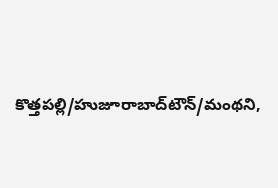కొత్తపల్లి/హుజూరాబాద్‌టౌన్‌/మంథని,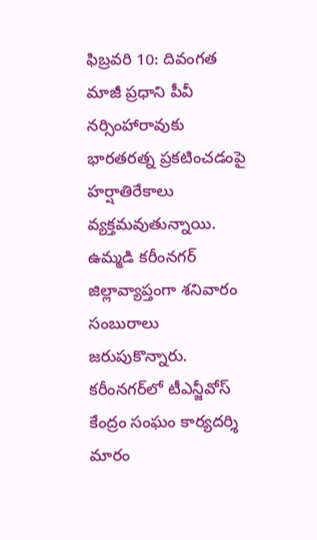ఫిబ్రవరి 10: దివంగత మాజీ ప్రధాని పీవీ నర్సింహారావుకు భారతరత్న ప్రకటించడంపై హర్షాతిరేకాలు వ్యక్తమవుతున్నాయి. ఉమ్మడి కరీంనగర్‌ జిల్లావ్యాప్తంగా శనివారం సంబురాలు జరుపుకొన్నారు. కరీంనగర్‌లో టీఎన్జీవోస్‌ కేంద్రం సంఘం కార్యదర్శి మారం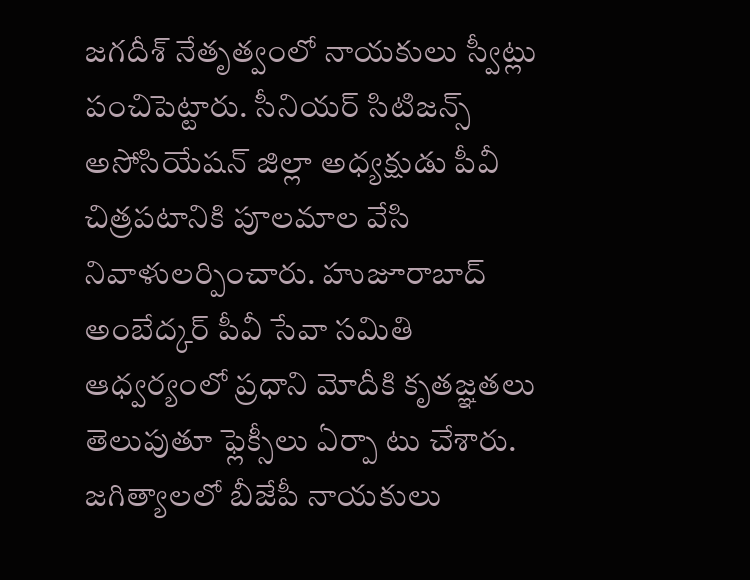జగదీశ్‌ నేతృత్వంలో నాయకులు స్వీట్లు పంచిపెట్టారు. సీనియర్‌ సిటిజన్స్‌ అసోసియేషన్‌ జిల్లా అధ్యక్షుడు పీవీ చిత్రపటానికి పూలమాల వేసి నివాళులర్పించారు. హుజూరాబాద్‌ అంబేద్కర్‌ పీవీ సేవా సమితి ఆధ్వర్యంలో ప్రధాని మోదీకి కృతజ్ఞతలు తెలుపుతూ ఫ్లెక్సీలు ఏర్పా టు చేశారు. జగిత్యాలలో బీజేపీ నాయకులు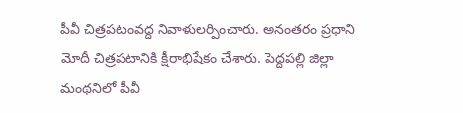పీవీ చిత్రపటంవద్ద నివాళులర్పించారు. అనంతరం ప్రధాని మోదీ చిత్రపటానికి క్షీరాభిషేకం చేశారు. పెద్దపల్లి జిల్లా మంథనిలో పీవీ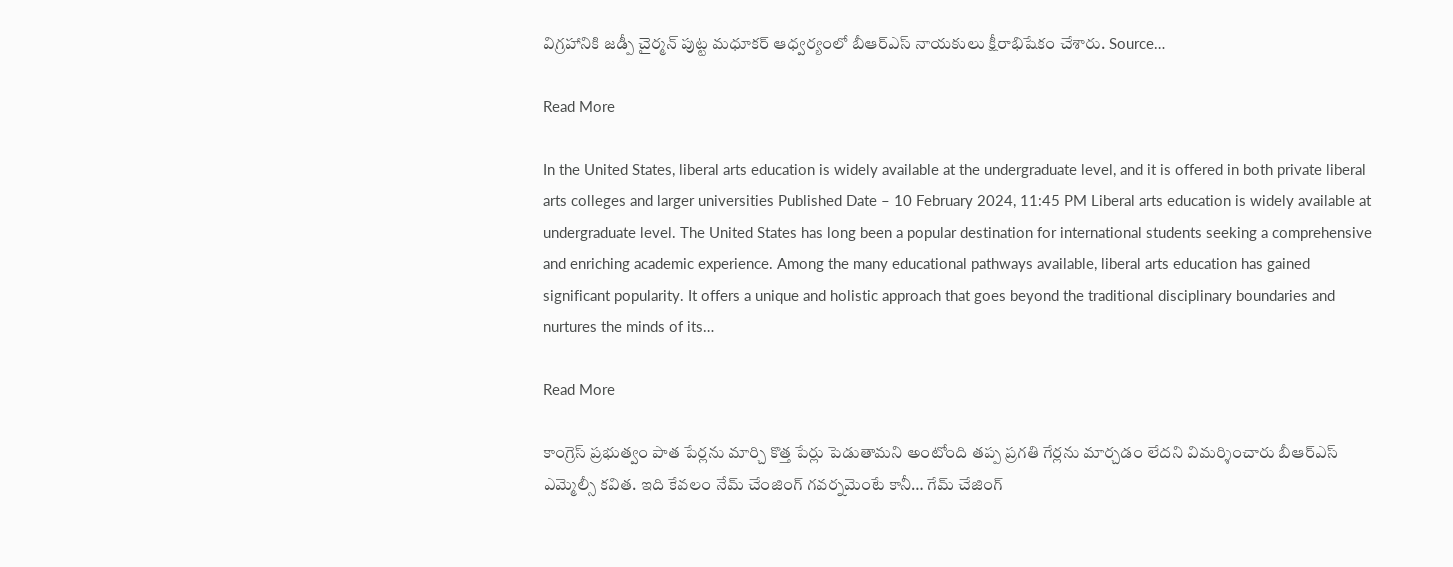విగ్రహానికి జడ్పీ చైర్మన్‌ పుట్ట మధూకర్‌ ఆధ్వర్యంలో బీఆర్‌ఎస్‌ నాయకులు క్షీరాభిషేకం చేశారు. Source…

Read More

In the United States, liberal arts education is widely available at the undergraduate level, and it is offered in both private liberal arts colleges and larger universities Published Date – 10 February 2024, 11:45 PM Liberal arts education is widely available at undergraduate level. The United States has long been a popular destination for international students seeking a comprehensive and enriching academic experience. Among the many educational pathways available, liberal arts education has gained significant popularity. It offers a unique and holistic approach that goes beyond the traditional disciplinary boundaries and nurtures the minds of its…

Read More

కాంగ్రెస్ ప్రభుత్వం పాత పేర్లను మార్చి కొత్త పేర్లు పెడుతామని అంటోంది తప్ప ప్రగతి గేర్లను మార్చడం లేదని విమర్శించారు బీఆర్ఎస్ ఎమ్మెల్సీ కవిత. ఇది కేవలం నేమ్ చేంజింగ్ గవర్నమెంటే కానీ… గేమ్ చేజింగ్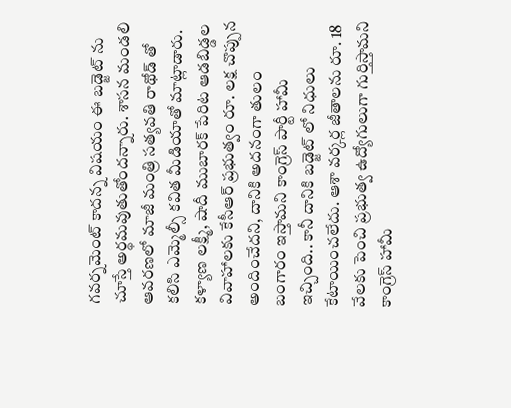గవర్నమెంట్ కాదన్న విషయం ఈ బడ్జెట్ ను చూస్తే అర్థమవుతుతోందన్నారు. శాసన మండలి ఆవరణలో మాజీ మంత్రి సత్యవతి రాథోడ్ తో కలిసి ఎమ్మెల్సీ కవిత మీడియాతో మాట్లాడారు. కళ్యాణ లక్ష్మీ, షాదీ ముబారక్ పేరిట ఆడబిడ్డల వివాహాలకు కేసీఆర్ ప్రభుత్వం రూ. లక్ష చొప్పున అందించేదని, దానికి అదనంగా తులం బంగారం ఇస్తామని కాంగ్రెస్ పార్టీ హామీ ఇచ్చింది.. కానీ దానికి బడ్జెట్ లో నిధులు కేటాయించలేదు. ఆశా వర్కర్ల జీతాలను రూ. 18 వేలకు పెంచి ప్రభుత్వ ఉద్యోగులుగా గుర్తిస్తామని కాంగ్రెస్ హామీ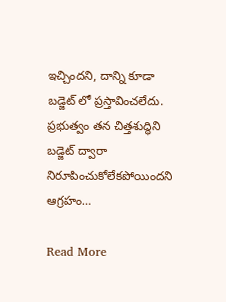ఇచ్చిందని, దాన్ని కూడా బడ్జెట్ లో ప్రస్తావించలేదు. ప్రభుత్వం తన చిత్తశుద్ధిని బడ్జెట్ ద్వారా నిరూపించుకోలేకపోయిందని ఆగ్రహం…

Read More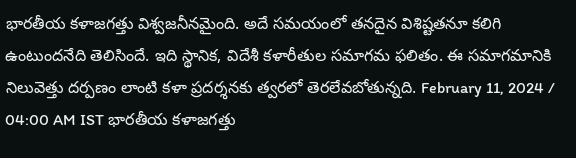భారతీయ కళాజగత్తు విశ్వజనీనమైంది. అదే సమయంలో తనదైన విశిష్టతనూ కలిగి ఉంటుందనేది తెలిసిందే. ఇది స్థానిక, విదేశీ కళారీతుల సమాగమ ఫలితం. ఈ సమాగమానికి నిలువెత్తు దర్పణం లాంటి కళా ప్రదర్శనకు త్వరలో తెరలేవబోతున్నది. February 11, 2024 / 04:00 AM IST భారతీయ కళాజగత్తు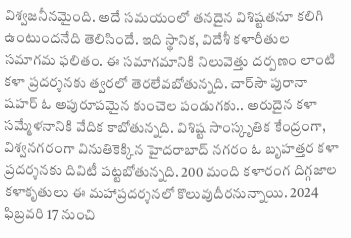విశ్వజనీనమైంది. అదే సమయంలో తనదైన విశిష్టతనూ కలిగి ఉంటుందనేది తెలిసిందే. ఇది స్థానిక, విదేశీ కళారీతుల సమాగమ ఫలితం. ఈ సమాగమానికి నిలువెత్తు దర్పణం లాంటి కళా ప్రదర్శనకు త్వరలో తెరలేవబోతున్నది. చార్‌సౌ పురానా షహర్‌ ఓ అపురూపమైన కుంచెల పండుగకు.. అరుదైన కళా సమ్మేళనానికి వేదిక కాబోతున్నది. విశిష్ట సాంస్కృతిక కేంద్రంగా, విశ్వనగరంగా వినుతికెక్కిన హైదరాబాద్‌ నగరం ఓ బృహత్తర కళా ప్రదర్శనకు దివిటీ పట్టబోతున్నది. 200 మంది కళారంగ దిగ్గజాల కళాకృతులు ఈ మహాప్రదర్శనలో కొలువుదీరనున్నాయి. 2024 ఫిబ్రవరి 17 నుంచి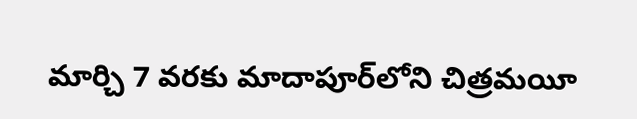మార్చి 7 వరకు మాదాపూర్‌లోని చిత్రమయీ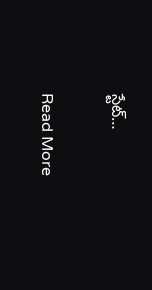స్టేట్‌…

Read More